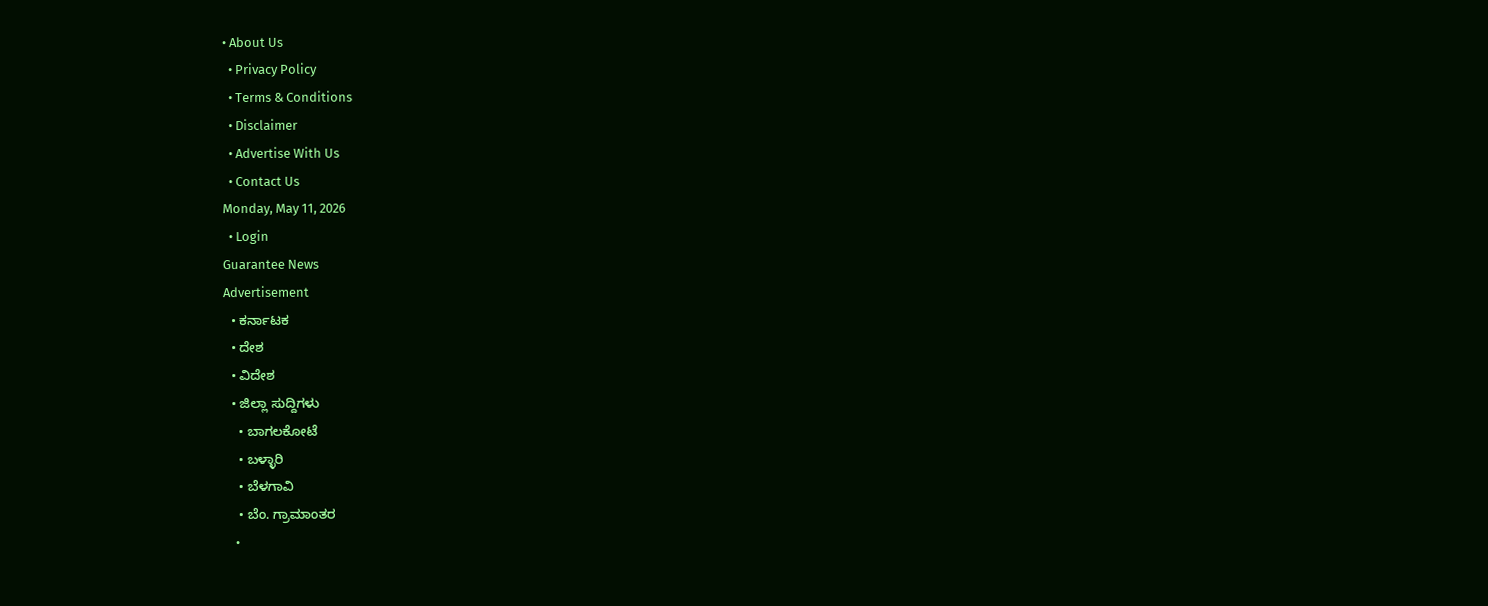• About Us
  • Privacy Policy
  • Terms & Conditions
  • Disclaimer
  • Advertise With Us
  • Contact Us
Monday, May 11, 2026
  • Login
Guarantee News
Advertisement
  • ಕರ್ನಾಟಕ
  • ದೇಶ
  • ವಿದೇಶ
  • ಜಿಲ್ಲಾ ಸುದ್ದಿಗಳು
    • ಬಾಗಲಕೋಟೆ
    • ಬಳ್ಳಾರಿ
    • ಬೆಳಗಾವಿ
    • ಬೆಂ. ಗ್ರಾಮಾಂತರ
    •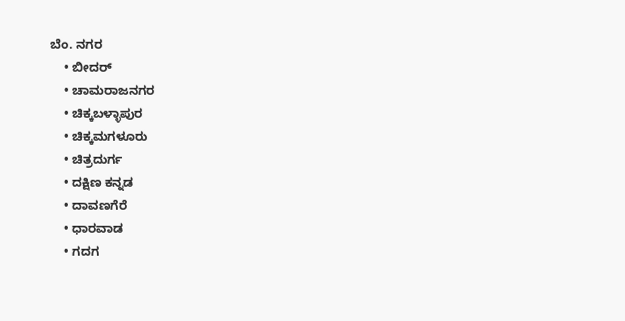ಬೆಂ. ನಗರ
    • ಬೀದರ್
    • ಚಾಮರಾಜನಗರ
    • ಚಿಕ್ಕಬಳ್ಳಾಪುರ
    • ಚಿಕ್ಕಮಗಳೂರು
    • ಚಿತ್ರದುರ್ಗ
    • ದಕ್ಷಿಣ ಕನ್ನಡ
    • ದಾವಣಗೆರೆ
    • ಧಾರವಾಡ
    • ಗದಗ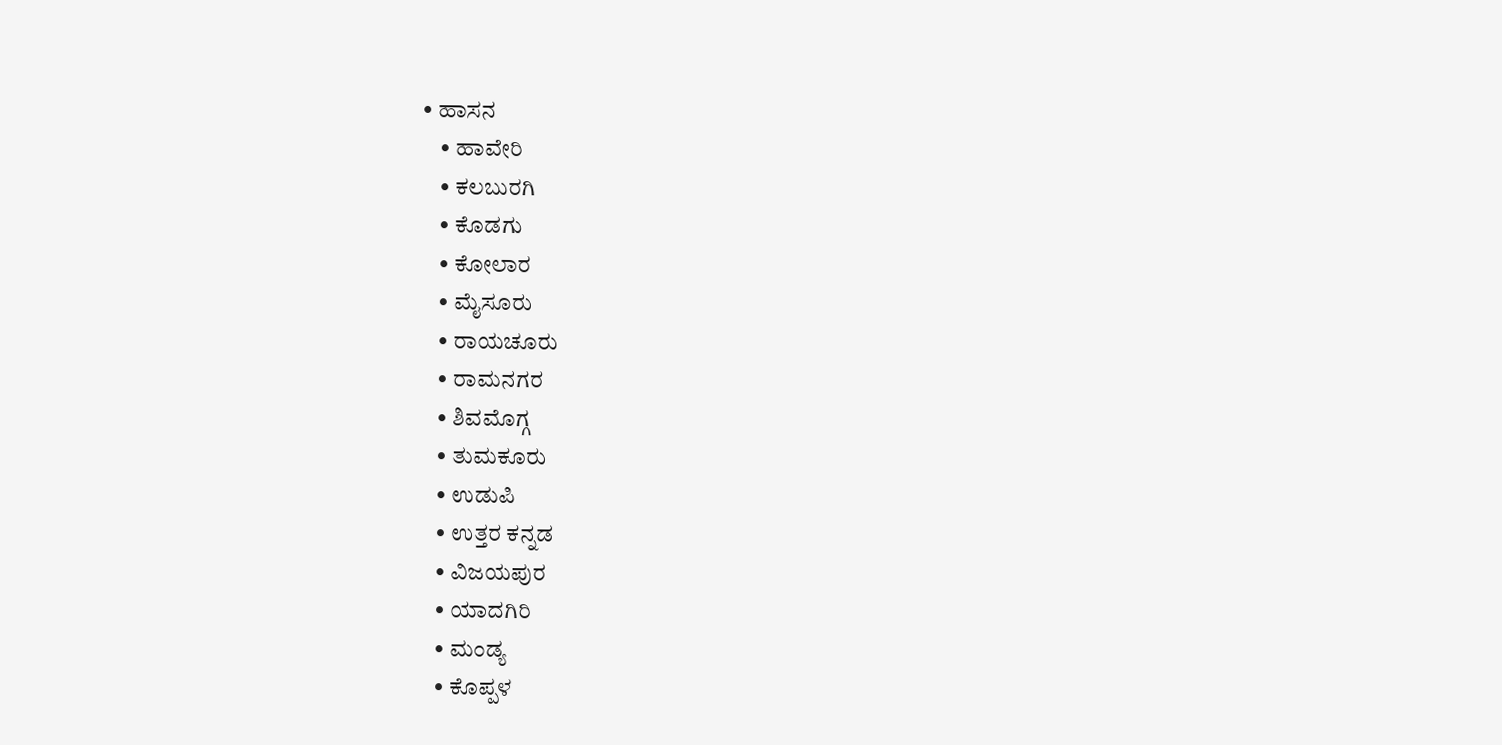• ಹಾಸನ
    • ಹಾವೇರಿ
    • ಕಲಬುರಗಿ
    • ಕೊಡಗು
    • ಕೋಲಾರ
    • ಮೈಸೂರು
    • ರಾಯಚೂರು
    • ರಾಮನಗರ
    • ಶಿವಮೊಗ್ಗ
    • ತುಮಕೂರು
    • ಉಡುಪಿ
    • ಉತ್ತರ ಕನ್ನಡ
    • ವಿಜಯಪುರ
    • ಯಾದಗಿರಿ
    • ಮಂಡ್ಯ
    • ಕೊಪ್ಪಳ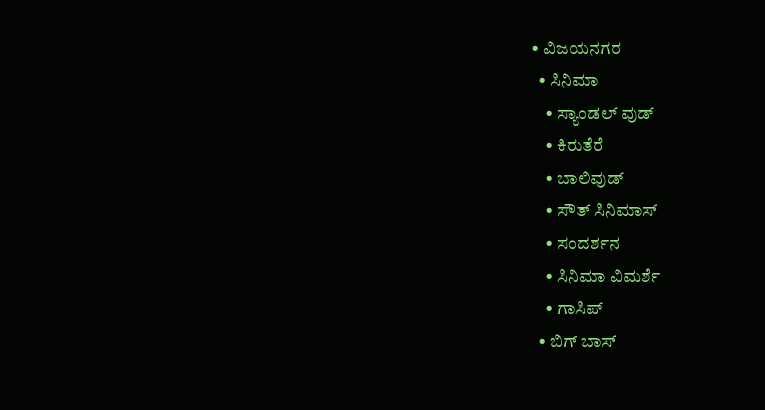• ವಿಜಯನಗರ
  • ಸಿನಿಮಾ
    • ಸ್ಯಾಂಡಲ್ ವುಡ್
    • ಕಿರುತೆರೆ
    • ಬಾಲಿವುಡ್
    • ಸೌತ್ ಸಿನಿಮಾಸ್
    • ಸಂದರ್ಶನ
    • ಸಿನಿಮಾ ವಿಮರ್ಶೆ
    • ಗಾಸಿಪ್
  • ಬಿಗ್ ಬಾಸ್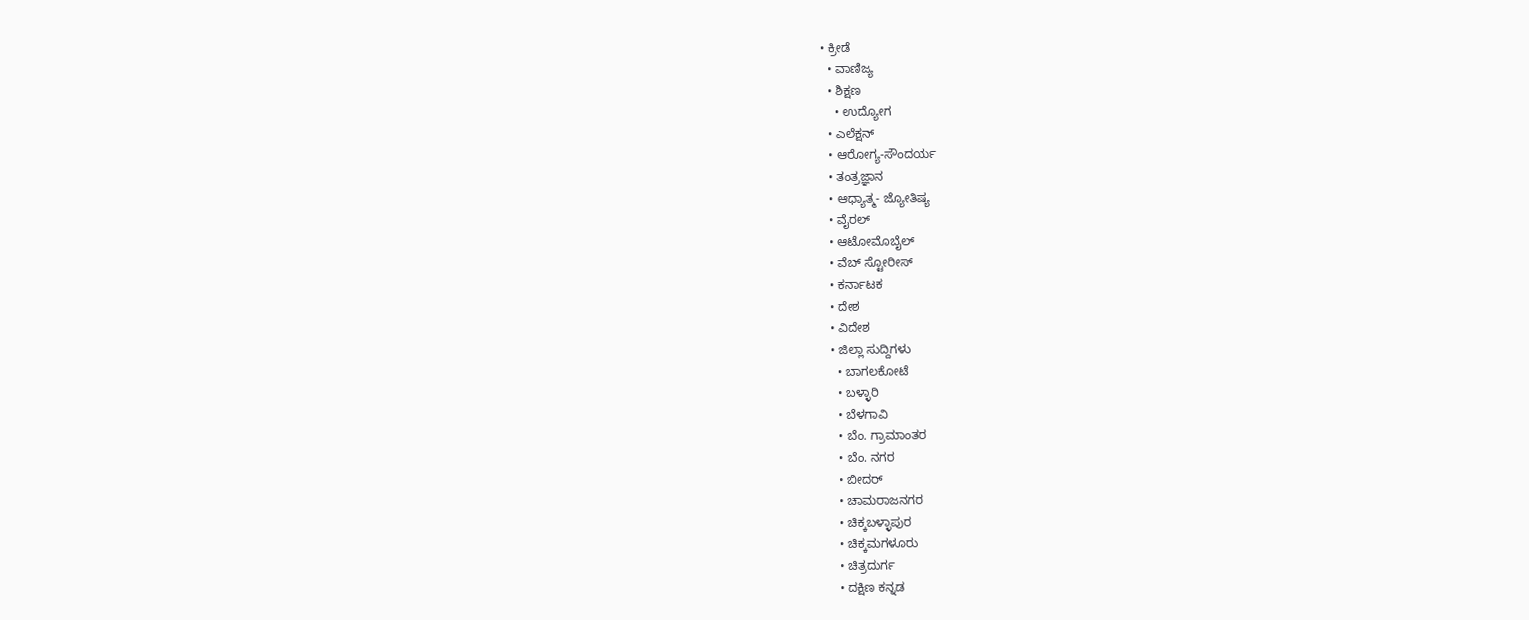• ಕ್ರೀಡೆ
  • ವಾಣಿಜ್ಯ
  • ಶಿಕ್ಷಣ
    • ಉದ್ಯೋಗ
  • ಎಲೆಕ್ಷನ್
  • ಆರೋಗ್ಯ-ಸೌಂದರ್ಯ
  • ತಂತ್ರಜ್ಞಾನ
  • ಆಧ್ಯಾತ್ಮ- ಜ್ಯೋತಿಷ್ಯ
  • ವೈರಲ್
  • ಆಟೋಮೊಬೈಲ್
  • ವೆಬ್ ಸ್ಟೋರೀಸ್
  • ಕರ್ನಾಟಕ
  • ದೇಶ
  • ವಿದೇಶ
  • ಜಿಲ್ಲಾ ಸುದ್ದಿಗಳು
    • ಬಾಗಲಕೋಟೆ
    • ಬಳ್ಳಾರಿ
    • ಬೆಳಗಾವಿ
    • ಬೆಂ. ಗ್ರಾಮಾಂತರ
    • ಬೆಂ. ನಗರ
    • ಬೀದರ್
    • ಚಾಮರಾಜನಗರ
    • ಚಿಕ್ಕಬಳ್ಳಾಪುರ
    • ಚಿಕ್ಕಮಗಳೂರು
    • ಚಿತ್ರದುರ್ಗ
    • ದಕ್ಷಿಣ ಕನ್ನಡ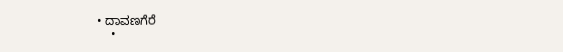• ದಾವಣಗೆರೆ
    •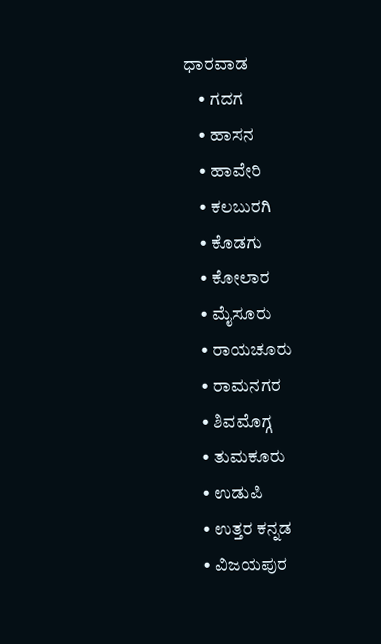ಧಾರವಾಡ
    • ಗದಗ
    • ಹಾಸನ
    • ಹಾವೇರಿ
    • ಕಲಬುರಗಿ
    • ಕೊಡಗು
    • ಕೋಲಾರ
    • ಮೈಸೂರು
    • ರಾಯಚೂರು
    • ರಾಮನಗರ
    • ಶಿವಮೊಗ್ಗ
    • ತುಮಕೂರು
    • ಉಡುಪಿ
    • ಉತ್ತರ ಕನ್ನಡ
    • ವಿಜಯಪುರ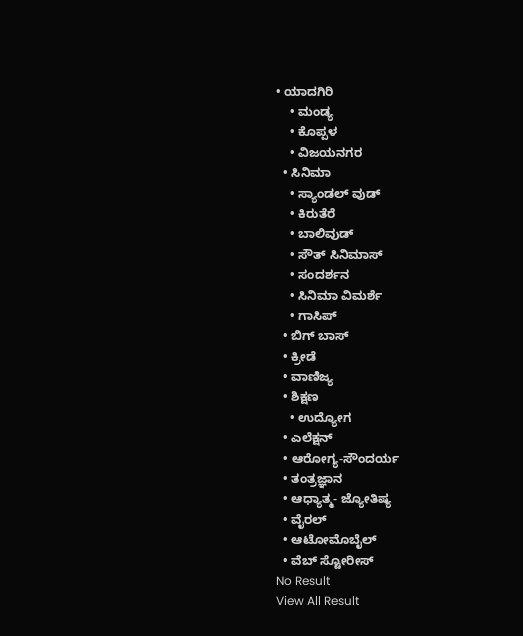• ಯಾದಗಿರಿ
    • ಮಂಡ್ಯ
    • ಕೊಪ್ಪಳ
    • ವಿಜಯನಗರ
  • ಸಿನಿಮಾ
    • ಸ್ಯಾಂಡಲ್ ವುಡ್
    • ಕಿರುತೆರೆ
    • ಬಾಲಿವುಡ್
    • ಸೌತ್ ಸಿನಿಮಾಸ್
    • ಸಂದರ್ಶನ
    • ಸಿನಿಮಾ ವಿಮರ್ಶೆ
    • ಗಾಸಿಪ್
  • ಬಿಗ್ ಬಾಸ್
  • ಕ್ರೀಡೆ
  • ವಾಣಿಜ್ಯ
  • ಶಿಕ್ಷಣ
    • ಉದ್ಯೋಗ
  • ಎಲೆಕ್ಷನ್
  • ಆರೋಗ್ಯ-ಸೌಂದರ್ಯ
  • ತಂತ್ರಜ್ಞಾನ
  • ಆಧ್ಯಾತ್ಮ- ಜ್ಯೋತಿಷ್ಯ
  • ವೈರಲ್
  • ಆಟೋಮೊಬೈಲ್
  • ವೆಬ್ ಸ್ಟೋರೀಸ್
No Result
View All Result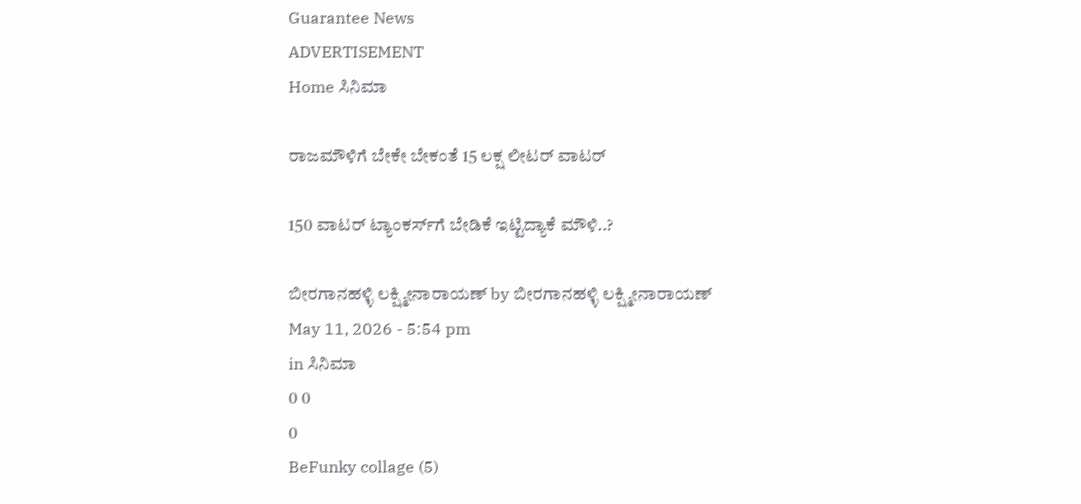Guarantee News
ADVERTISEMENT
Home ಸಿನಿಮಾ

ರಾಜಮೌಳಿಗೆ ಬೇಕೇ ಬೇಕಂತೆ 15 ಲಕ್ಷ ಲೀಟರ್ ವಾಟರ್

150 ವಾಟರ್ ಟ್ಯಾಂಕರ್ಸ್‌ಗೆ‌ ಬೇಡಿಕೆ ಇಟ್ಟಿದ್ಯಾಕೆ ಮೌಳಿ..?

ಬೀರಗಾನಹಳ್ಳಿ ಲಕ್ಷ್ಮೀನಾರಾಯಣ್ by ಬೀರಗಾನಹಳ್ಳಿ ಲಕ್ಷ್ಮೀನಾರಾಯಣ್
May 11, 2026 - 5:54 pm
in ಸಿನಿಮಾ
0 0
0
BeFunky collage (5)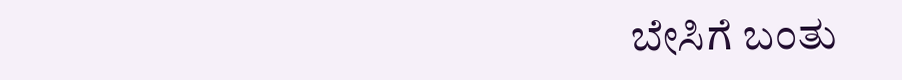ಬೇಸಿಗೆ ಬಂತು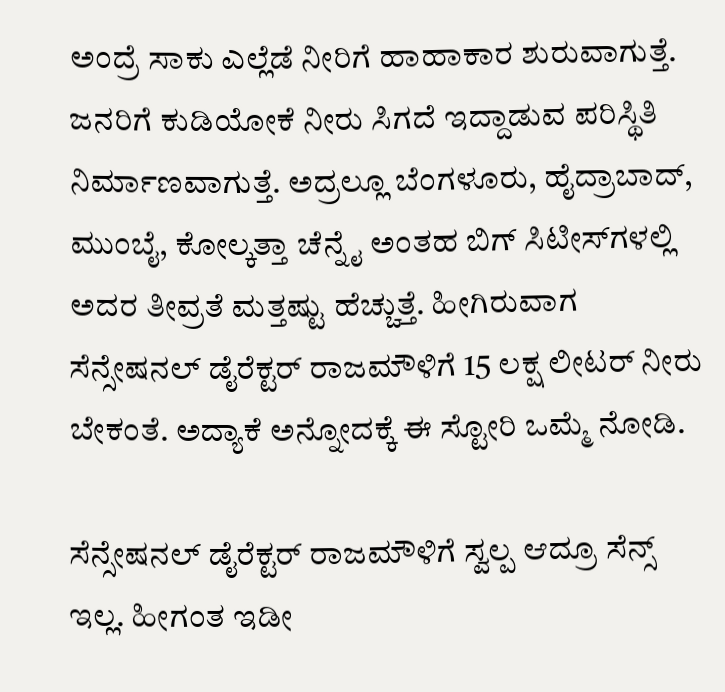ಅಂದ್ರೆ ಸಾಕು ಎಲ್ಲೆಡೆ ನೀರಿಗೆ ಹಾಹಾಕಾರ ಶುರುವಾಗುತ್ತೆ. ಜನರಿಗೆ ಕುಡಿಯೋಕೆ ನೀರು ಸಿಗದೆ ಇದ್ದಾಡುವ ಪರಿಸ್ಥಿತಿ ನಿರ್ಮಾಣವಾಗುತ್ತೆ. ಅದ್ರಲ್ಲೂ ಬೆಂಗಳೂರು, ಹೈದ್ರಾಬಾದ್, ಮುಂಬೈ, ಕೋಲ್ಕತ್ತಾ ಚೆನ್ನೈ ಅಂತಹ ಬಿಗ್ ಸಿಟೀಸ್‌‌ಗಳಲ್ಲಿ ಅದರ ತೀವ್ರತೆ ಮತ್ತಷ್ಟು ಹೆಚ್ಚುತ್ತೆ. ಹೀಗಿರುವಾಗ ಸೆನ್ಸೇಷನಲ್ ಡೈರೆಕ್ಟರ್ ರಾಜಮೌಳಿಗೆ 15 ಲಕ್ಷ ಲೀಟರ್ ನೀರು ಬೇಕಂತೆ. ಅದ್ಯಾಕೆ ಅನ್ನೋದಕ್ಕೆ ಈ ಸ್ಟೋರಿ ಒಮ್ಮೆ ನೋಡಿ.

ಸೆನ್ಸೇಷನಲ್ ಡೈರೆಕ್ಟರ್‌ ರಾಜಮೌಳಿಗೆ ಸ್ವಲ್ಪ ಆದ್ರೂ ಸೆನ್ಸ್ ಇಲ್ಲ. ಹೀಗಂತ ಇಡೀ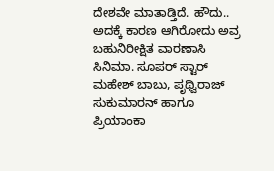ದೇಶವೇ ಮಾತಾಡ್ತಿದೆ. ಹೌದು.. ಅದಕ್ಕೆ ಕಾರಣ ಆಗಿರೋದು ಅವ್ರ ಬಹುನಿರೀಕ್ಷಿತ ವಾರಣಾಸಿ ಸಿನಿಮಾ. ಸೂಪರ್ ಸ್ಟಾರ್ ಮಹೇಶ್ ಬಾಬು, ಪೃಥ್ವಿರಾಜ್ ಸುಕುಮಾರನ್ ಹಾಗೂ ಪ್ರಿಯಾಂಕಾ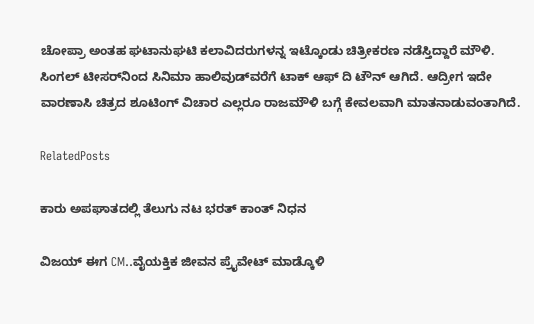ಚೋಪ್ರಾ ಅಂತಹ ಘಟಾನುಘಟಿ ಕಲಾವಿದರುಗಳನ್ನ ಇಟ್ಕೊಂಡು ಚಿತ್ರೀಕರಣ ನಡೆಸ್ತಿದ್ದಾರೆ ಮೌಳಿ. ಸಿಂಗಲ್ ಟೀಸರ್‌‌ನಿಂದ ಸಿನಿಮಾ ಹಾಲಿವುಡ್‌‌ವರೆಗೆ ಟಾಕ್ ಆಫ್ ದಿ ಟೌನ್ ಆಗಿದೆ. ಆದ್ರೀಗ ಇದೇ ವಾರಣಾಸಿ ಚಿತ್ರದ ಶೂಟಿಂಗ್ ವಿಚಾರ ಎಲ್ಲರೂ ರಾಜಮೌಳಿ ಬಗ್ಗೆ ಕೇವಲವಾಗಿ ಮಾತನಾಡುವಂತಾಗಿದೆ.

RelatedPosts

ಕಾರು ಅಪಘಾತದಲ್ಲಿ ತೆಲುಗು ನಟ ಭರತ್ ಕಾಂತ್ ನಿಧನ

ವಿಜಯ್ ಈಗ CM..ವೈಯಕ್ತಿಕ ಜೀವನ ಪ್ರೈವೇಟ್ ಮಾಡ್ಕೊಳಿ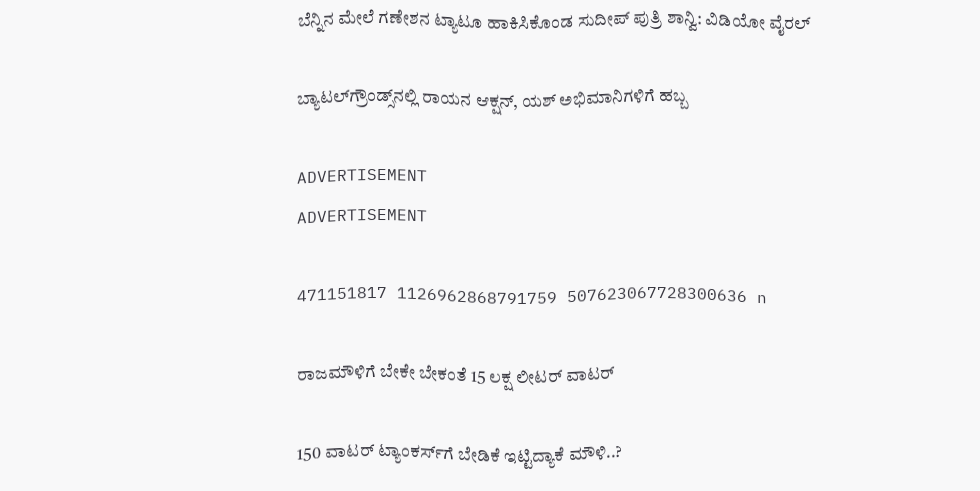ಬೆನ್ನಿನ ಮೇಲೆ ಗಣೇಶನ ಟ್ಯಾಟೂ ಹಾಕಿಸಿಕೊಂಡ ಸುದೀಪ್ ಪುತ್ರಿ ಶಾನ್ವಿ: ವಿಡಿಯೋ ವೈರಲ್‌

ಬ್ಯಾಟಲ್‌ಗ್ರೌಂಡ್ಸ್‌ನಲ್ಲಿ ರಾಯನ ಆಕ್ಷನ್, ಯಶ್ ಅಭಿಮಾನಿಗಳಿಗೆ ಹಬ್ಬ

ADVERTISEMENT
ADVERTISEMENT

471151817 1126962868791759 507623067728300636 n

ರಾಜಮೌಳಿಗೆ ಬೇಕೇ ಬೇಕಂತೆ 15 ಲಕ್ಷ ಲೀಟರ್ ವಾಟರ್

150 ವಾಟರ್ ಟ್ಯಾಂಕರ್ಸ್‌ಗೆ‌ ಬೇಡಿಕೆ ಇಟ್ಟಿದ್ಯಾಕೆ ಮೌಳಿ..?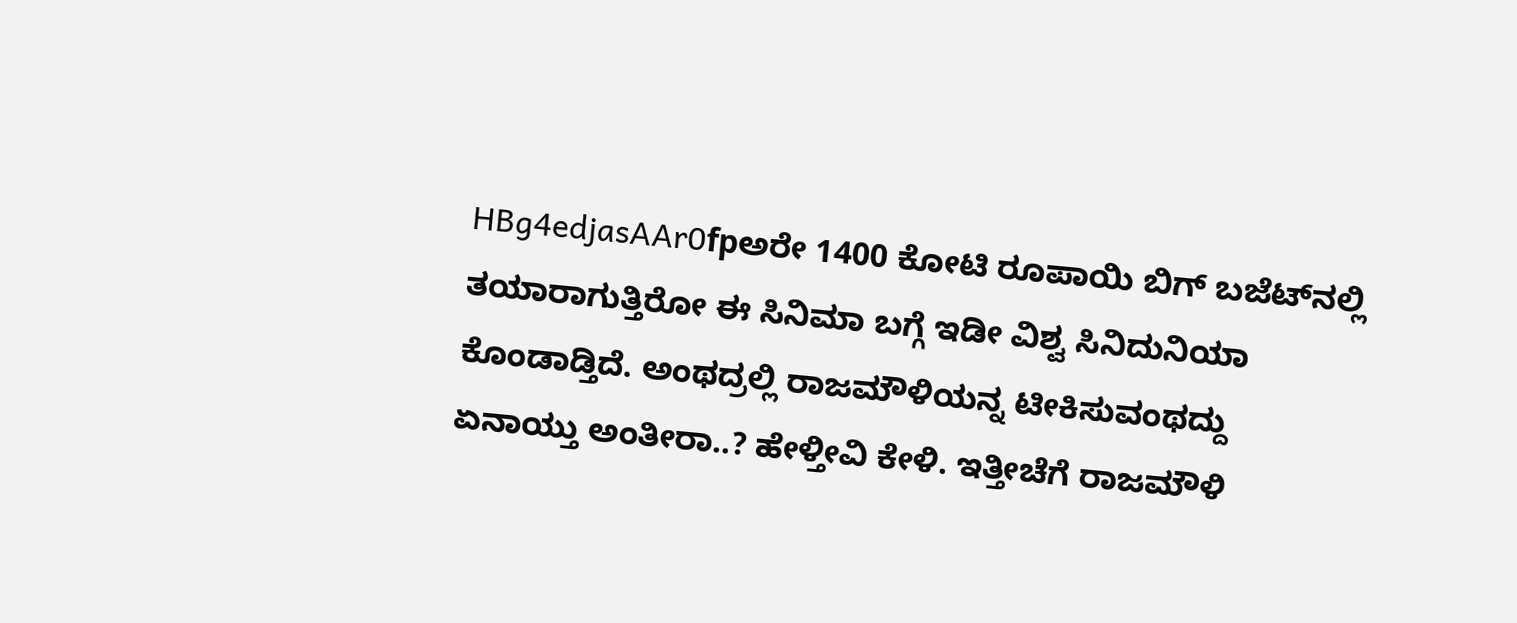HBg4edjasAAr0fpಅರೇ 1400 ಕೋಟಿ ರೂಪಾಯಿ ಬಿಗ್ ಬಜೆಟ್‌‌ನಲ್ಲಿ ತಯಾರಾಗುತ್ತಿರೋ ಈ ಸಿನಿಮಾ ಬಗ್ಗೆ ಇಡೀ ವಿಶ್ವ ಸಿನಿದುನಿಯಾ ಕೊಂಡಾಡ್ತಿದೆ. ಅಂಥದ್ರಲ್ಲಿ ರಾಜಮೌಳಿಯನ್ನ ಟೀಕಿಸುವಂಥದ್ದು ಏನಾಯ್ತು ಅಂತೀರಾ..? ಹೇಳ್ತೀವಿ ಕೇಳಿ. ಇತ್ತೀಚೆಗೆ ರಾಜಮೌಳಿ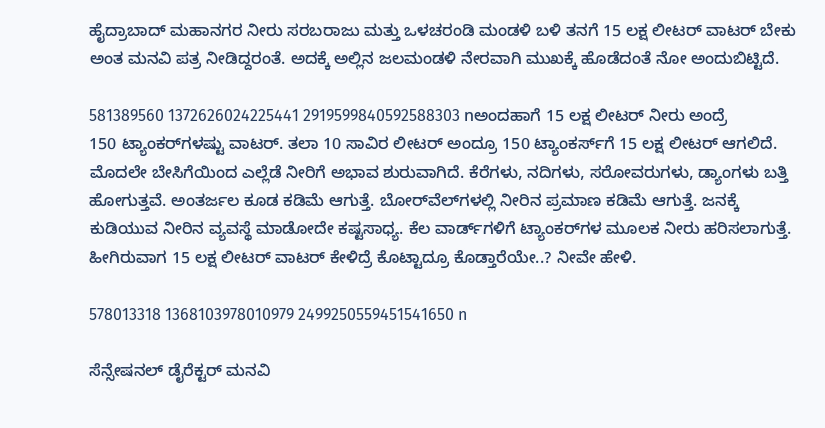ಹೈದ್ರಾಬಾದ್‌ ಮಹಾನಗರ ನೀರು ಸರಬರಾಜು ಮತ್ತು ಒಳಚರಂಡಿ ಮಂಡಳಿ ಬಳಿ ತನಗೆ 15 ಲಕ್ಷ ಲೀಟರ್ ವಾಟರ್ ಬೇಕು ಅಂತ ಮನವಿ ಪತ್ರ ನೀಡಿದ್ದರಂತೆ. ಅದಕ್ಕೆ ಅಲ್ಲಿನ ಜಲಮಂಡಳಿ ನೇರವಾಗಿ ಮುಖಕ್ಕೆ ಹೊಡೆದಂತೆ ನೋ ಅಂದುಬಿಟ್ಟಿದೆ.

581389560 1372626024225441 2919599840592588303 nಅಂದಹಾಗೆ 15 ಲಕ್ಷ ಲೀಟರ್ ನೀರು ಅಂದ್ರೆ 150 ಟ್ಯಾಂಕರ್‌‌‌‌ಗಳಷ್ಟು ವಾಟರ್. ತಲಾ 10 ಸಾವಿರ ಲೀಟರ್ ಅಂದ್ರೂ 150 ಟ್ಯಾಂಕರ್ಸ್‌‌‌ಗೆ 15 ಲಕ್ಷ ಲೀಟರ್ ಆಗಲಿದೆ. ಮೊದಲೇ ಬೇಸಿಗೆಯಿಂದ ಎಲ್ಲೆಡೆ ನೀರಿಗೆ ಅಭಾವ ಶುರುವಾಗಿದೆ. ಕೆರೆಗಳು, ನದಿಗಳು, ಸರೋವರುಗಳು, ಡ್ಯಾಂಗಳು ಬತ್ತಿ ಹೋಗುತ್ತವೆ. ಅಂತರ್ಜಲ ಕೂಡ ಕಡಿಮೆ ಆಗುತ್ತೆ. ಬೋರ್‌‌ವೆಲ್‌‌ಗಳಲ್ಲಿ ನೀರಿನ ಪ್ರಮಾಣ ಕಡಿಮೆ ಆಗುತ್ತೆ. ಜನಕ್ಕೆ ಕುಡಿಯುವ ನೀರಿನ ವ್ಯವಸ್ಥೆ ಮಾಡೋದೇ ಕಷ್ಟಸಾಧ್ಯ. ಕೆಲ ವಾರ್ಡ್‌‌ಗಳಿಗೆ ಟ್ಯಾಂಕರ್‌‌ಗಳ ಮೂಲಕ ನೀರು ಹರಿಸಲಾಗುತ್ತೆ. ಹೀಗಿರುವಾಗ 15 ಲಕ್ಷ ಲೀಟರ್ ವಾಟರ್ ಕೇಳಿದ್ರೆ ಕೊಟ್ಟಾದ್ರೂ ಕೊಡ್ತಾರೆಯೇ..? ನೀವೇ ಹೇಳಿ.

578013318 1368103978010979 2499250559451541650 n

ಸೆನ್ಸೇಷನಲ್ ಡೈರೆಕ್ಟರ್‌‌‌ ಮನವಿ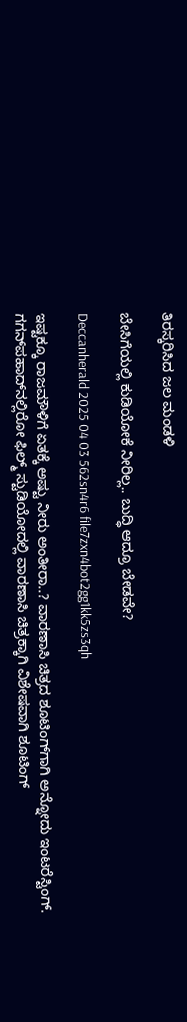ತಿರಸ್ಕರಿಸಿದ ಜಲ ಮಂಡಳಿ

ಬೇಸಿಗೆಯಲ್ಲಿ ಕುಡಿಯೋಕೆ ನೀರಿಲ್ಲ.. ಬುದ್ಧಿ ಆದ್ರೂ ಬೇಡವೇ?

Deccanherald 2025 04 03 562sn4r6 file7zxn4bot2gg1kk5zs3qh

ಇಷ್ಟಕ್ಕೂ ರಾಜಮೌಳಿಗೆ ಏತಕ್ಕೆ ಅಷ್ಟು ನೀರು ಅಂತೀರಾ..? ವಾರಣಾಸಿ ಚಿತ್ರದ ಶೂಟಿಂಗ್‌ಗಾಗಿ ಅನ್ನೋದು ಇಂಟರೆಸ್ಟಿಂಗ್. ಗಗನ್‌‌ಪಹಾದ್‌‌ನಲ್ಲಿರೋ ಫಿಲ್ಮ್ ಸ್ಟುಡಿಯೋದಲ್ಲಿ ವಾರಣಾಸಿ ಚಿತ್ರಕ್ಕಾಗಿ ವಿಶೇಷವಾಗಿ ಶೂಟಿಂಗ್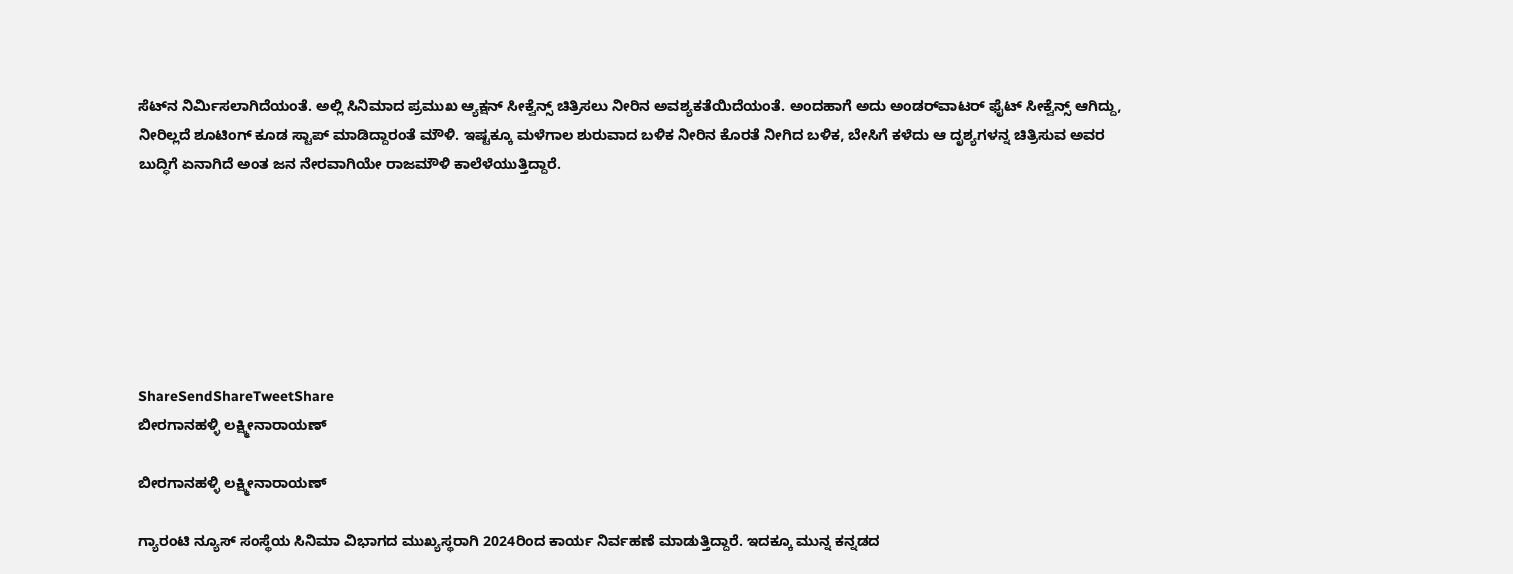ಸೆಟ್‌ನ ನಿರ್ಮಿಸಲಾಗಿದೆಯಂತೆ. ಅಲ್ಲಿ ಸಿನಿಮಾದ ಪ್ರಮುಖ ಆ್ಯಕ್ಷನ್ ಸೀಕ್ವೆನ್ಸ್ ಚಿತ್ರಿಸಲು ನೀರಿನ ಅವಶ್ಯಕತೆಯಿದೆಯಂತೆ. ಅಂದಹಾಗೆ ಅದು ಅಂಡರ್‌ವಾಟರ್ ಫೈಟ್ ಸೀಕ್ವೆನ್ಸ್ ಆಗಿದ್ದು, ನೀರಿಲ್ಲದೆ ಶೂಟಿಂಗ್ ಕೂಡ ಸ್ಟಾಪ್ ಮಾಡಿದ್ದಾರಂತೆ ಮೌಳಿ. ಇಷ್ಟಕ್ಕೂ ಮಳೆಗಾಲ ಶುರುವಾದ ಬಳಿಕ ನೀರಿನ ಕೊರತೆ ನೀಗಿದ ಬಳಿಕ, ಬೇಸಿಗೆ ಕಳೆದು ಆ ದೃಶ್ಯಗಳನ್ನ ಚಿತ್ರಿಸುವ ಅವರ ಬುದ್ಧಿಗೆ ಏನಾಗಿದೆ ಅಂತ ಜನ ನೇರವಾಗಿಯೇ ರಾಜಮೌಳಿ ಕಾಲೆಳೆಯುತ್ತಿದ್ದಾರೆ.







ShareSendShareTweetShare
ಬೀರಗಾನಹಳ್ಳಿ ಲಕ್ಷ್ಮೀನಾರಾಯಣ್

ಬೀರಗಾನಹಳ್ಳಿ ಲಕ್ಷ್ಮೀನಾರಾಯಣ್

ಗ್ಯಾರಂಟಿ ನ್ಯೂಸ್ ಸಂಸ್ಥೆಯ ಸಿನಿಮಾ ವಿಭಾಗದ ಮುಖ್ಯಸ್ಥರಾಗಿ 2024ರಿಂದ ಕಾರ್ಯ ನಿರ್ವಹಣೆ ಮಾಡುತ್ತಿದ್ದಾರೆ. ಇದಕ್ಕೂ ಮುನ್ನ ಕನ್ನಡದ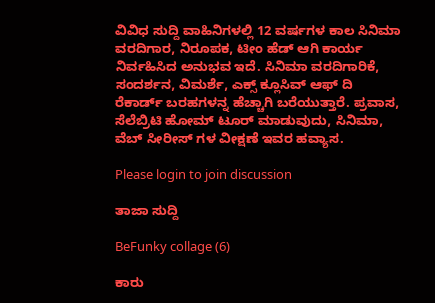ವಿವಿಧ ಸುದ್ದಿ ವಾಹಿನಿಗಳಲ್ಲಿ 12 ವರ್ಷಗಳ ಕಾಲ ಸಿನಿಮಾ ವರದಿಗಾರ, ನಿರೂಪಕ, ಟೀಂ ಹೆಡ್ ಆಗಿ ಕಾರ್ಯ ನಿರ್ವಹಿಸಿದ ಅನುಭವ ಇದೆ. ಸಿನಿಮಾ ವರದಿಗಾರಿಕೆ, ಸಂದರ್ಶನ, ವಿಮರ್ಶೆ, ಎಕ್ಸ್ ಕ್ಲೂಸಿವ್ ಆಫ್ ದಿ ರೆಕಾರ್ಡ್ ಬರಹಗಳನ್ನ ಹೆಚ್ಚಾಗಿ ಬರೆಯುತ್ತಾರೆ. ಪ್ರವಾಸ, ಸೆಲೆಬ್ರಿಟಿ ಹೋಮ್ ಟೂರ್ ಮಾಡುವುದು, ಸಿನಿಮಾ, ವೆಬ್ ಸೀರೀಸ್ ಗಳ ವೀಕ್ಷಣೆ ಇವರ ಹವ್ಯಾಸ.

Please login to join discussion

ತಾಜಾ ಸುದ್ದಿ

BeFunky collage (6)

ಕಾರು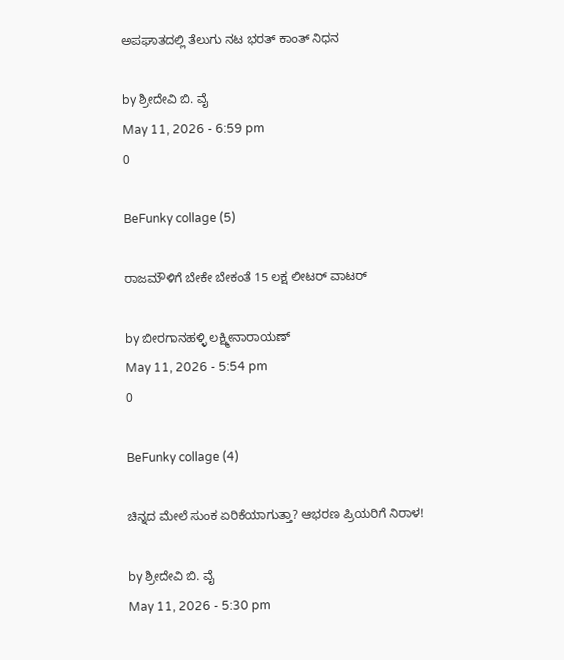ಅಪಘಾತದಲ್ಲಿ ತೆಲುಗು ನಟ ಭರತ್ ಕಾಂತ್ ನಿಧನ

by ಶ್ರೀದೇವಿ ಬಿ. ವೈ
May 11, 2026 - 6:59 pm
0

BeFunky collage (5)

ರಾಜಮೌಳಿಗೆ ಬೇಕೇ ಬೇಕಂತೆ 15 ಲಕ್ಷ ಲೀಟರ್ ವಾಟರ್

by ಬೀರಗಾನಹಳ್ಳಿ ಲಕ್ಷ್ಮೀನಾರಾಯಣ್
May 11, 2026 - 5:54 pm
0

BeFunky collage (4)

ಚಿನ್ನದ ಮೇಲೆ ಸುಂಕ ಏರಿಕೆಯಾಗುತ್ತಾ? ಆಭರಣ ಪ್ರಿಯರಿಗೆ ನಿರಾಳ!

by ಶ್ರೀದೇವಿ ಬಿ. ವೈ
May 11, 2026 - 5:30 pm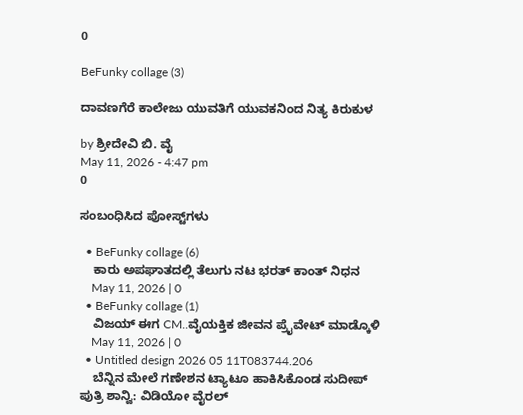0

BeFunky collage (3)

ದಾವಣಗೆರೆ ಕಾಲೇಜು ಯುವತಿಗೆ ಯುವಕನಿಂದ ನಿತ್ಯ ಕಿರುಕುಳ

by ಶ್ರೀದೇವಿ ಬಿ. ವೈ
May 11, 2026 - 4:47 pm
0

ಸಂಬಂಧಿಸಿದ ಪೋಸ್ಟ್‌ಗಳು

  • BeFunky collage (6)
    ಕಾರು ಅಪಘಾತದಲ್ಲಿ ತೆಲುಗು ನಟ ಭರತ್ ಕಾಂತ್ ನಿಧನ
    May 11, 2026 | 0
  • BeFunky collage (1)
    ವಿಜಯ್ ಈಗ CM..ವೈಯಕ್ತಿಕ ಜೀವನ ಪ್ರೈವೇಟ್ ಮಾಡ್ಕೊಳಿ
    May 11, 2026 | 0
  • Untitled design 2026 05 11T083744.206
    ಬೆನ್ನಿನ ಮೇಲೆ ಗಣೇಶನ ಟ್ಯಾಟೂ ಹಾಕಿಸಿಕೊಂಡ ಸುದೀಪ್ ಪುತ್ರಿ ಶಾನ್ವಿ: ವಿಡಿಯೋ ವೈರಲ್‌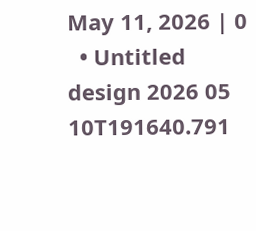May 11, 2026 | 0
  • Untitled design 2026 05 10T191640.791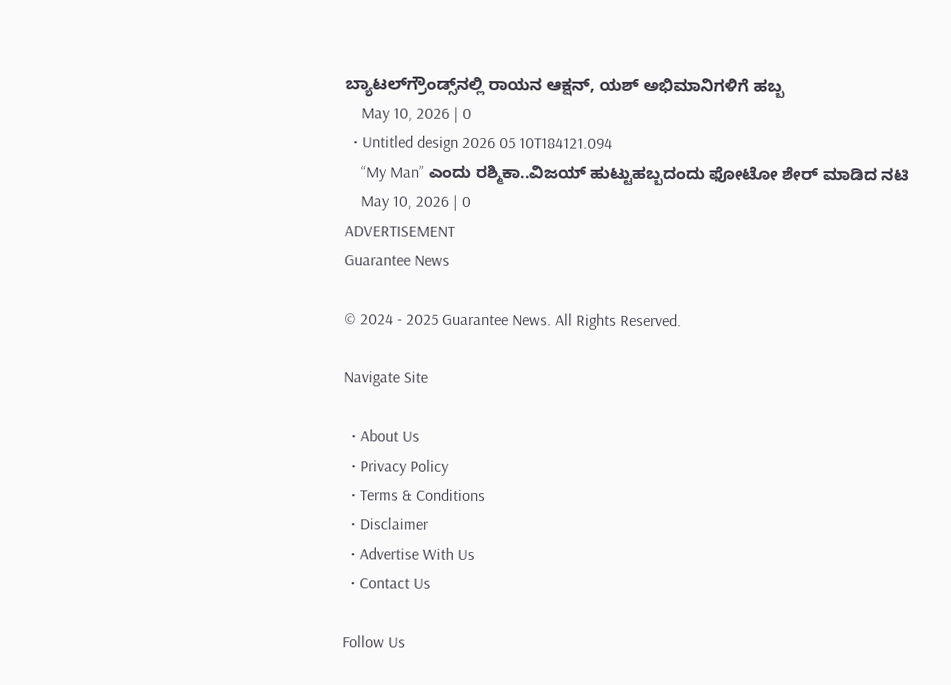ಬ್ಯಾಟಲ್‌ಗ್ರೌಂಡ್ಸ್‌ನಲ್ಲಿ ರಾಯನ ಆಕ್ಷನ್, ಯಶ್ ಅಭಿಮಾನಿಗಳಿಗೆ ಹಬ್ಬ
    May 10, 2026 | 0
  • Untitled design 2026 05 10T184121.094
    “My Man” ಎಂದು ರಶ್ಮಿಕಾ..ವಿಜಯ್‌ ಹುಟ್ಟುಹಬ್ಬದಂದು ಫೋಟೋ ಶೇರ್‌ ಮಾಡಿದ ನಟಿ
    May 10, 2026 | 0
ADVERTISEMENT
Guarantee News

© 2024 - 2025 Guarantee News. All Rights Reserved.

Navigate Site

  • About Us
  • Privacy Policy
  • Terms & Conditions
  • Disclaimer
  • Advertise With Us
  • Contact Us

Follow Us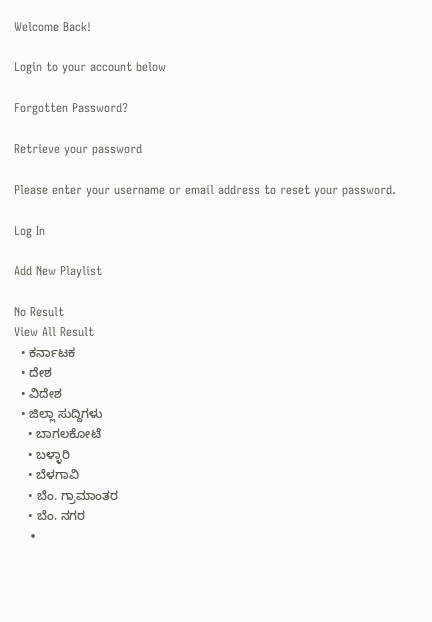Welcome Back!

Login to your account below

Forgotten Password?

Retrieve your password

Please enter your username or email address to reset your password.

Log In

Add New Playlist

No Result
View All Result
  • ಕರ್ನಾಟಕ
  • ದೇಶ
  • ವಿದೇಶ
  • ಜಿಲ್ಲಾ ಸುದ್ದಿಗಳು
    • ಬಾಗಲಕೋಟೆ
    • ಬಳ್ಳಾರಿ
    • ಬೆಳಗಾವಿ
    • ಬೆಂ. ಗ್ರಾಮಾಂತರ
    • ಬೆಂ. ನಗರ
    •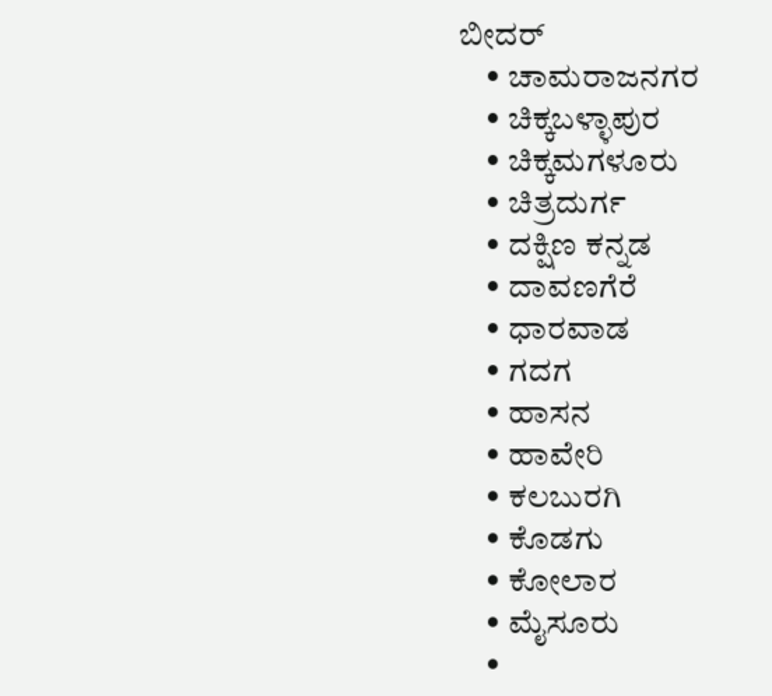ಬೀದರ್
    • ಚಾಮರಾಜನಗರ
    • ಚಿಕ್ಕಬಳ್ಳಾಪುರ
    • ಚಿಕ್ಕಮಗಳೂರು
    • ಚಿತ್ರದುರ್ಗ
    • ದಕ್ಷಿಣ ಕನ್ನಡ
    • ದಾವಣಗೆರೆ
    • ಧಾರವಾಡ
    • ಗದಗ
    • ಹಾಸನ
    • ಹಾವೇರಿ
    • ಕಲಬುರಗಿ
    • ಕೊಡಗು
    • ಕೋಲಾರ
    • ಮೈಸೂರು
    •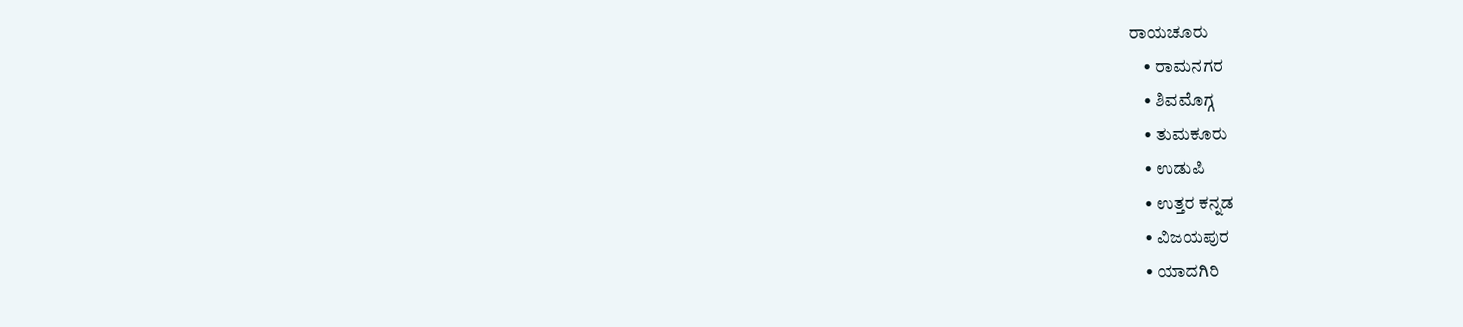ರಾಯಚೂರು
    • ರಾಮನಗರ
    • ಶಿವಮೊಗ್ಗ
    • ತುಮಕೂರು
    • ಉಡುಪಿ
    • ಉತ್ತರ ಕನ್ನಡ
    • ವಿಜಯಪುರ
    • ಯಾದಗಿರಿ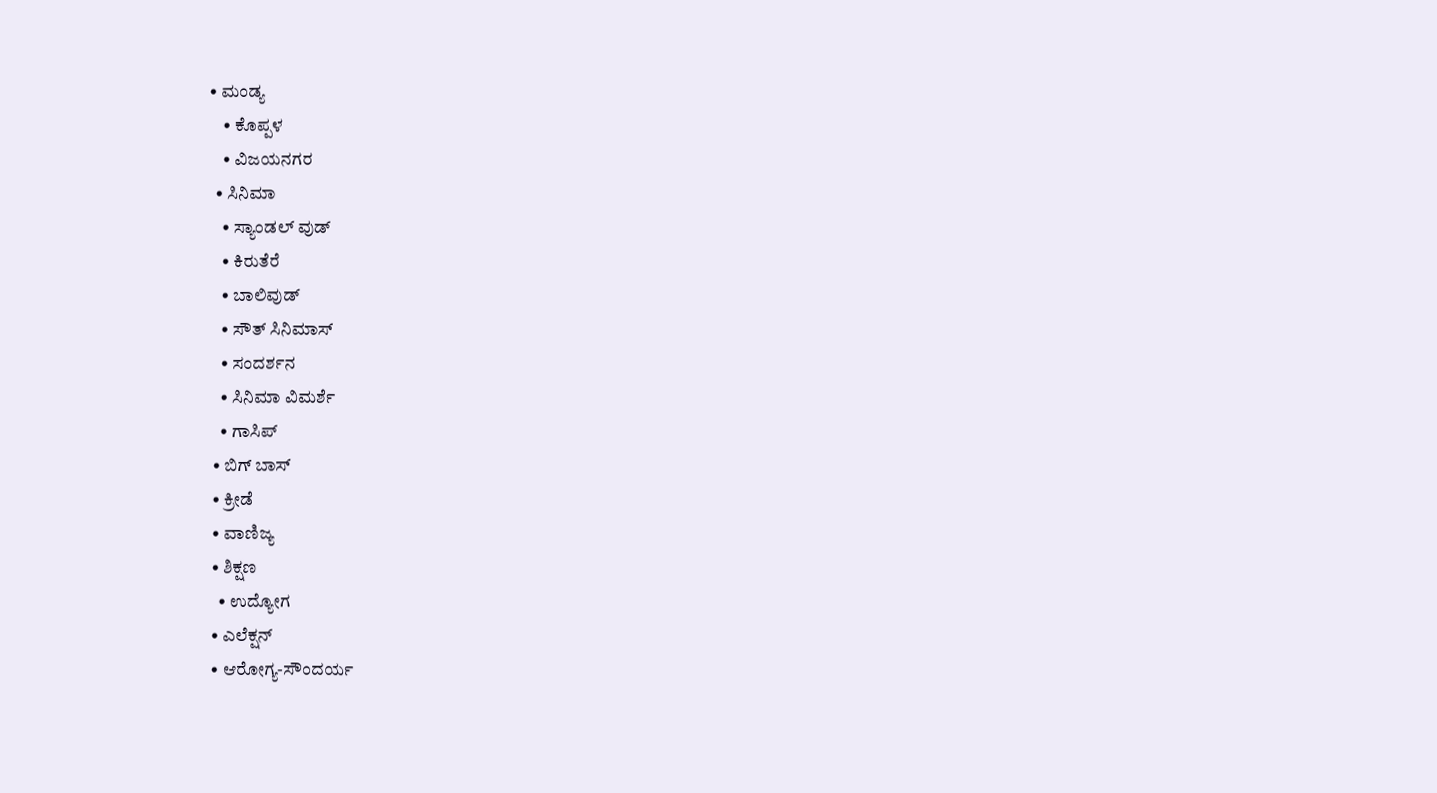• ಮಂಡ್ಯ
    • ಕೊಪ್ಪಳ
    • ವಿಜಯನಗರ
  • ಸಿನಿಮಾ
    • ಸ್ಯಾಂಡಲ್ ವುಡ್
    • ಕಿರುತೆರೆ
    • ಬಾಲಿವುಡ್
    • ಸೌತ್ ಸಿನಿಮಾಸ್
    • ಸಂದರ್ಶನ
    • ಸಿನಿಮಾ ವಿಮರ್ಶೆ
    • ಗಾಸಿಪ್
  • ಬಿಗ್ ಬಾಸ್
  • ಕ್ರೀಡೆ
  • ವಾಣಿಜ್ಯ
  • ಶಿಕ್ಷಣ
    • ಉದ್ಯೋಗ
  • ಎಲೆಕ್ಷನ್
  • ಆರೋಗ್ಯ-ಸೌಂದರ್ಯ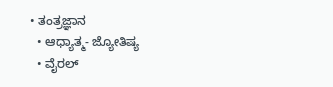• ತಂತ್ರಜ್ಞಾನ
  • ಆಧ್ಯಾತ್ಮ- ಜ್ಯೋತಿಷ್ಯ
  • ವೈರಲ್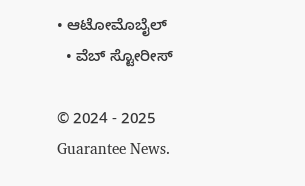• ಆಟೋಮೊಬೈಲ್
  • ವೆಬ್ ಸ್ಟೋರೀಸ್

© 2024 - 2025 Guarantee News.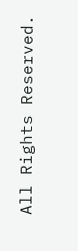All Rights Reserved.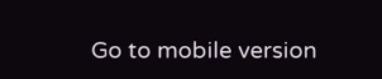Go to mobile version